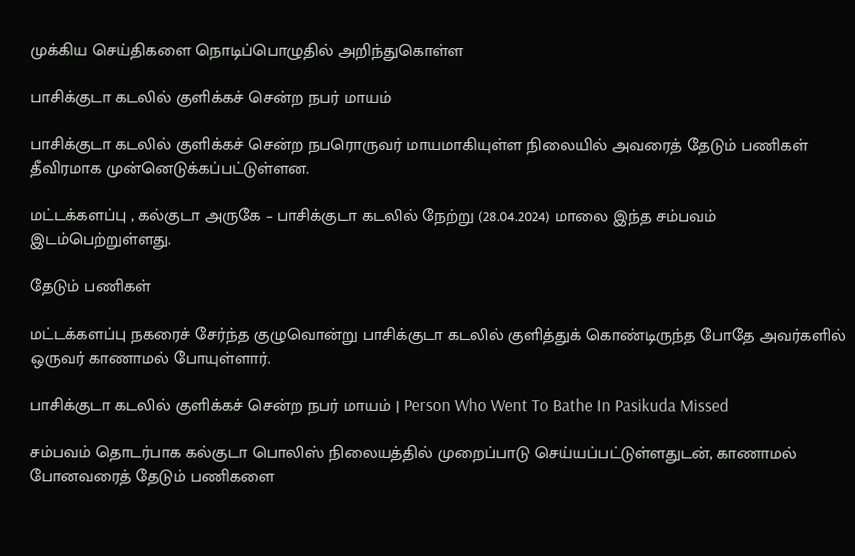முக்கிய செய்திகளை நொடிப்பொழுதில் அறிந்துகொள்ள

பாசிக்குடா கடலில் குளிக்கச் சென்ற நபர் மாயம்

பாசிக்குடா கடலில் குளிக்கச் சென்ற நபரொருவர் மாயமாகியுள்ள நிலையில் அவரைத் தேடும் பணிகள் தீவிரமாக முன்னெடுக்கப்பட்டுள்ளன.

மட்டக்களப்பு , கல்குடா அருகே – பாசிக்குடா கடலில் நேற்று (28.04.2024) மாலை இந்த சம்பவம் இடம்பெற்றுள்ளது.

தேடும் பணிகள்

மட்டக்களப்பு நகரைச் சேர்ந்த குழுவொன்று பாசிக்குடா கடலில் குளித்துக் கொண்டிருந்த போதே அவர்களில் ஒருவர் காணாமல் போயுள்ளார்.

பாசிக்குடா கடலில் குளிக்கச் சென்ற நபர் மாயம் | Person Who Went To Bathe In Pasikuda Missed

சம்பவம் தொடர்பாக கல்குடா பொலிஸ் நிலையத்தில் முறைப்பாடு செய்யப்பட்டுள்ளதுடன், காணாமல் போனவரைத் தேடும் பணிகளை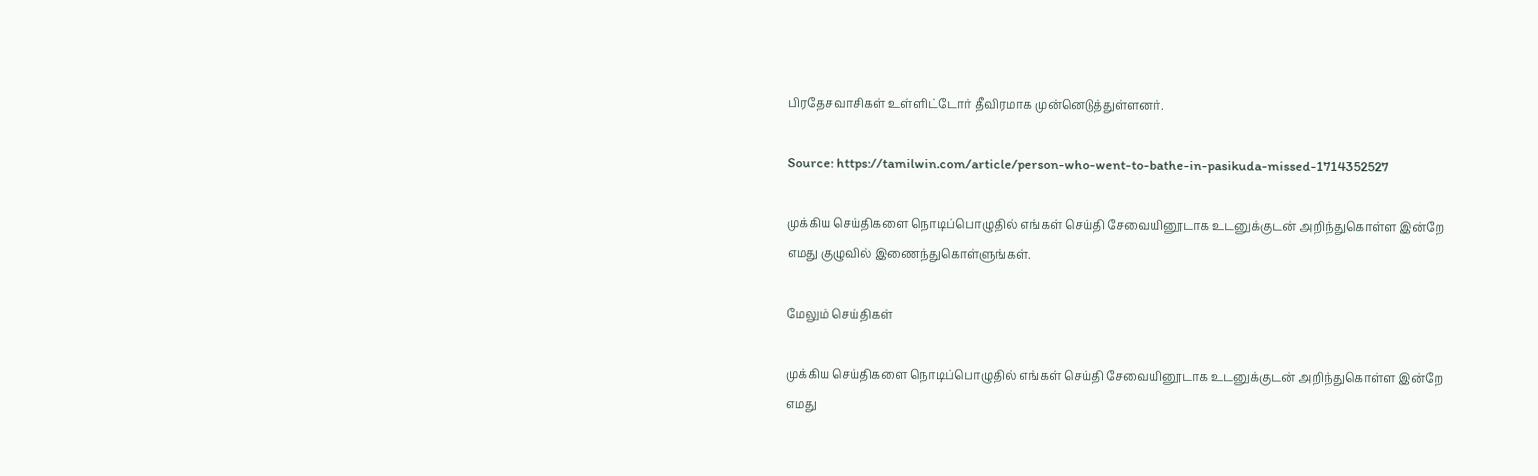பிரதேசவாசிகள் உள்ளிட்டோர் தீவிரமாக முன்னெடுத்துள்ளனர்.

Source: https://tamilwin.com/article/person-who-went-to-bathe-in-pasikuda-missed-1714352527

முக்கிய செய்திகளை நொடிப்பொழுதில் எங்கள் செய்தி சேவையினூடாக உடனுக்குடன் அறிந்துகொள்ள இன்றே எமது குழுவில் இணைந்துகொள்ளுங்கள்.

மேலும் செய்திகள்

முக்கிய செய்திகளை நொடிப்பொழுதில் எங்கள் செய்தி சேவையினூடாக உடனுக்குடன் அறிந்துகொள்ள இன்றே எமது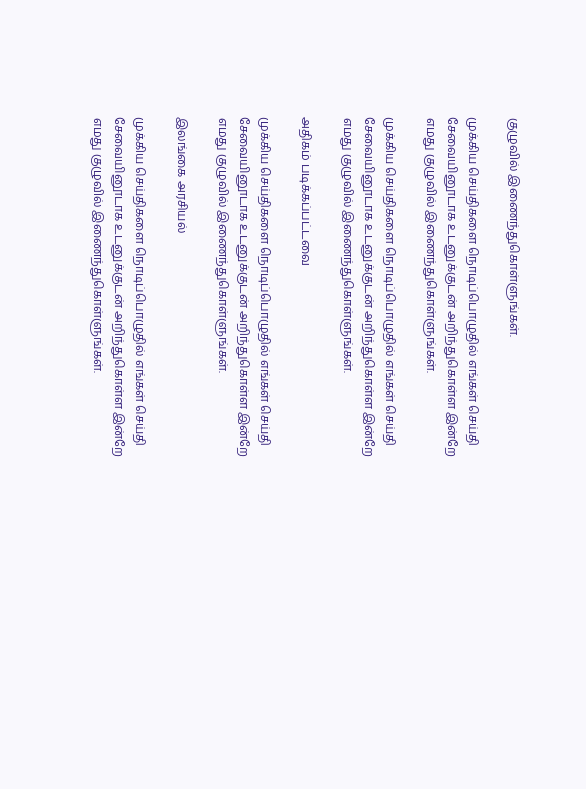குழுவில் இணைந்துகொள்ளுங்கள்.

முக்கிய செய்திகளை நொடிப்பொழுதில் எங்கள் செய்தி சேவையினூடாக உடனுக்குடன் அறிந்துகொள்ள இன்றே எமது குழுவில் இணைந்துகொள்ளுங்கள்.

முக்கிய செய்திகளை நொடிப்பொழுதில் எங்கள் செய்தி சேவையினூடாக உடனுக்குடன் அறிந்துகொள்ள இன்றே எமது குழுவில் இணைந்துகொள்ளுங்கள்.

அதிகம் படிக்கப்பட்டவை

முக்கிய செய்திகளை நொடிப்பொழுதில் எங்கள் செய்தி சேவையினூடாக உடனுக்குடன் அறிந்துகொள்ள இன்றே எமது குழுவில் இணைந்துகொள்ளுங்கள்.

இலங்கை அரசியல்

முக்கிய செய்திகளை நொடிப்பொழுதில் எங்கள் செய்தி சேவையினூடாக உடனுக்குடன் அறிந்துகொள்ள இன்றே எமது குழுவில் இணைந்துகொள்ளுங்கள்.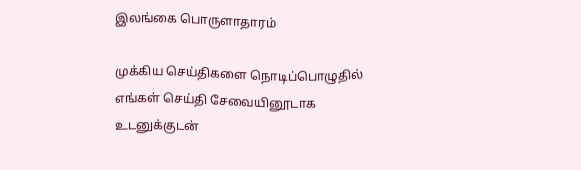இலங்கை பொருளாதாரம்

முக்கிய செய்திகளை நொடிப்பொழுதில் எங்கள் செய்தி சேவையினூடாக உடனுக்குடன்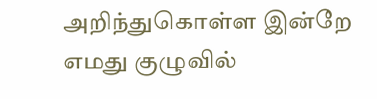அறிந்துகொள்ள இன்றே எமது குழுவில்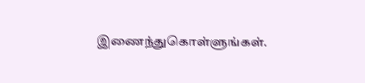இணைந்துகொள்ளுங்கள்.